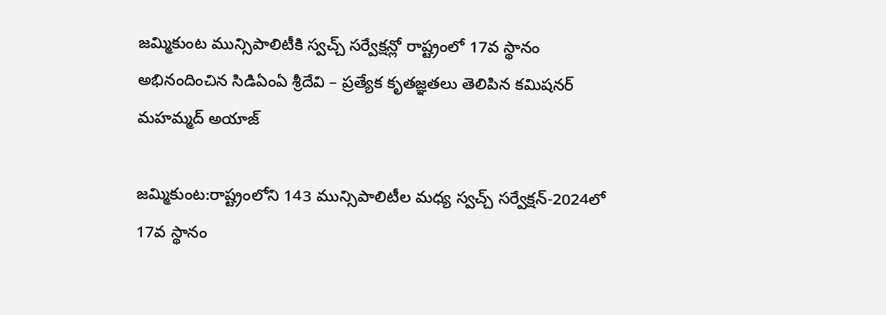జమ్మికుంట మున్సిపాలిటీకి స్వచ్చ్ సర్వేక్షన్లో రాష్ట్రంలో 17వ స్థానం
అభినందించిన సిడిఏంఏ శ్రీదేవి – ప్రత్యేక కృతజ్ఞతలు తెలిపిన కమిషనర్ మహమ్మద్ అయాజ్

జమ్మికుంట:రాష్ట్రంలోని 143 మున్సిపాలిటీల మధ్య స్వచ్చ్ సర్వేక్షన్-2024లో 17వ స్థానం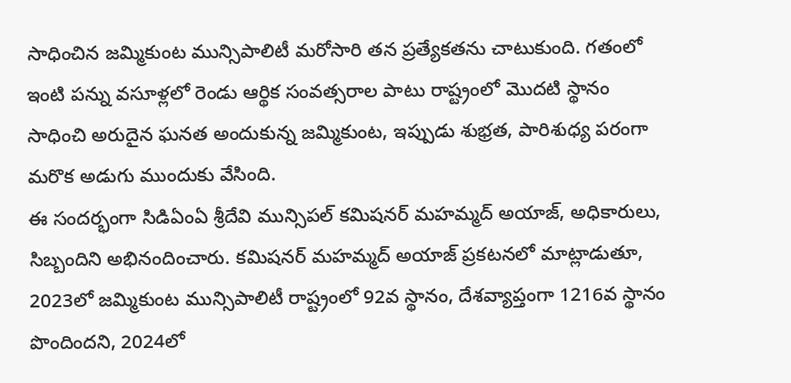సాధించిన జమ్మికుంట మున్సిపాలిటీ మరోసారి తన ప్రత్యేకతను చాటుకుంది. గతంలో ఇంటి పన్ను వసూళ్లలో రెండు ఆర్థిక సంవత్సరాల పాటు రాష్ట్రంలో మొదటి స్థానం సాధించి అరుదైన ఘనత అందుకున్న జమ్మికుంట, ఇప్పుడు శుభ్రత, పారిశుధ్య పరంగా మరొక అడుగు ముందుకు వేసింది.
ఈ సందర్భంగా సిడిఏంఏ శ్రీదేవి మున్సిపల్ కమిషనర్ మహమ్మద్ అయాజ్, అధికారులు, సిబ్బందిని అభినందించారు. కమిషనర్ మహమ్మద్ అయాజ్ ప్రకటనలో మాట్లాడుతూ, 2023లో జమ్మికుంట మున్సిపాలిటీ రాష్ట్రంలో 92వ స్థానం, దేశవ్యాప్తంగా 1216వ స్థానం పొందిందని, 2024లో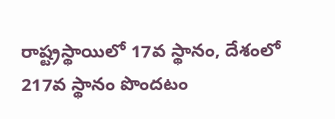రాష్ట్రస్థాయిలో 17వ స్థానం, దేశంలో 217వ స్థానం పొందటం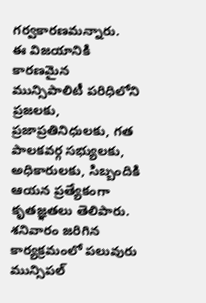గర్వకారణమన్నారు.
ఈ విజయానికి కారణమైన మున్సిపాలిటీ పరిధిలోని ప్రజలకు, ప్రజాప్రతినిధులకు, గత పాలకవర్గ సభ్యులకు, అధికారులకు, సిబ్బందికి ఆయన ప్రత్యేకంగా కృతజ్ఞతలు తెలిపారు. శనివారం జరిగిన కార్యక్రమంలో పలువురు మున్సిపల్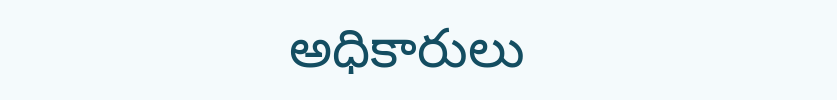అధికారులు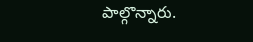పాల్గొన్నారు.